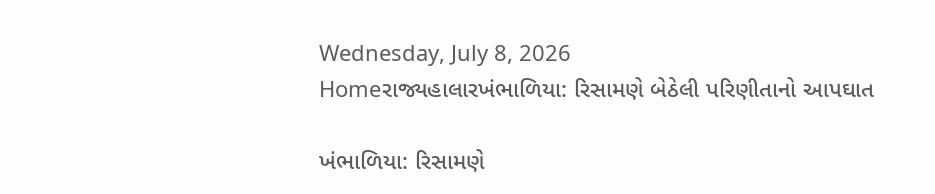Wednesday, July 8, 2026
Homeરાજ્યહાલારખંભાળિયા: રિસામણે બેઠેલી પરિણીતાનો આપઘાત

ખંભાળિયા: રિસામણે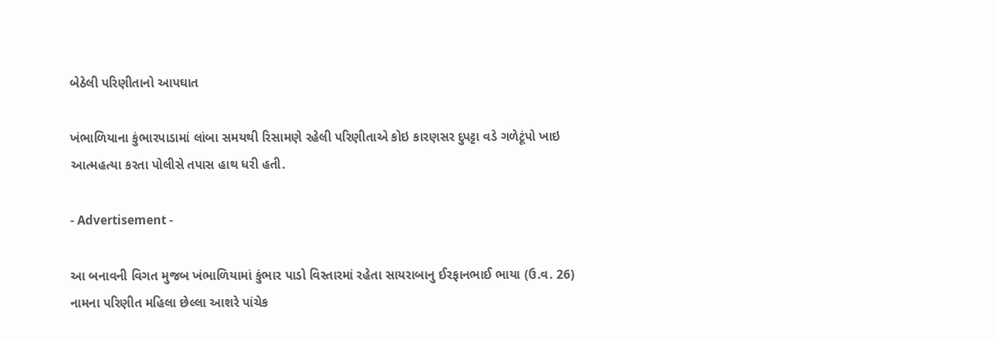બેઠેલી પરિણીતાનો આપઘાત

ખંભાળિયાના કુંભારપાડામાં લાંબા સમયથી રિસામણે રહેલી પરિણીતાએ કોઇ કારણસર દુપટ્ટા વડે ગળેટૂંપો ખાઇ આત્મહત્યા કરતા પોલીસે તપાસ હાથ ધરી હતી.

- Advertisement -

આ બનાવની વિગત મુજબ ખંભાળિયામાં કુંભાર પાડો વિસ્તારમાં રહેતા સાયરાબાનુ ઈરફાનભાઈ ભાયા (ઉ.વ. 26) નામના પરિણીત મહિલા છેલ્લા આશરે પાંચેક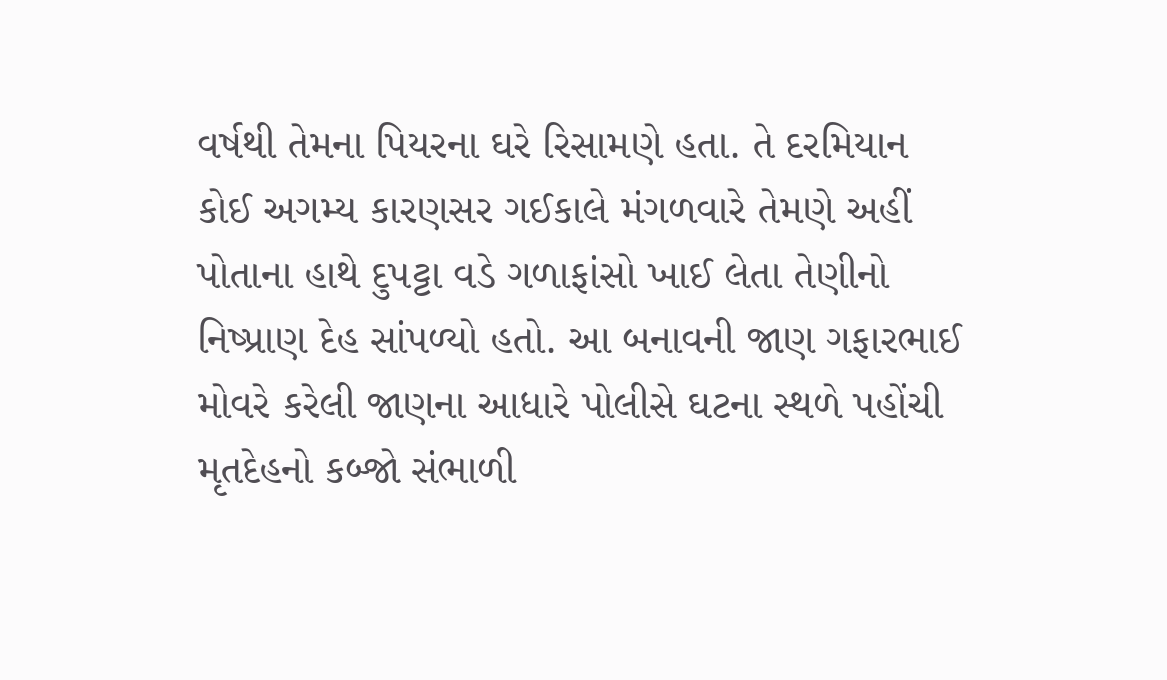વર્ષથી તેમના પિયરના ઘરે રિસામણે હતા. તે દરમિયાન કોઈ અગમ્ય કારણસર ગઈકાલે મંગળવારે તેમણે અહીં પોતાના હાથે દુપટ્ટા વડે ગળાફાંસો ખાઈ લેતા તેણીનો નિષ્પ્રાણ દેહ સાંપળ્યો હતો. આ બનાવની જાણ ગફારભાઈ મોવરે કરેલી જાણના આધારે પોલીસે ઘટના સ્થળે પહોંચી મૃતદેહનો કબ્જો સંભાળી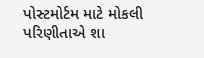પોસ્ટમોર્ટમ માટે મોકલી પરિણીતાએ શા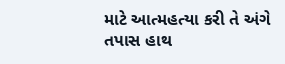માટે આત્મહત્યા કરી તે અંગે તપાસ હાથ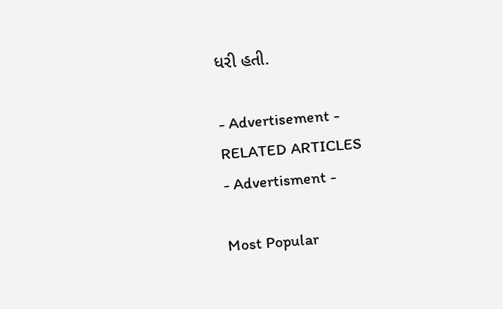ધરી હતી.

- Advertisement -
RELATED ARTICLES
- Advertisment -

Most Popular